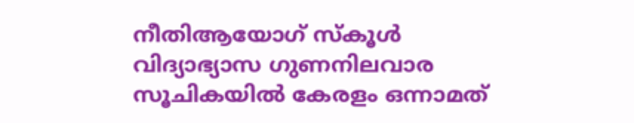നീതിആയോഗ് സ്‌കൂള്‍ വിദ്യാഭ്യാസ ഗുണനിലവാര സൂചികയില്‍ കേരളം ഒന്നാമത്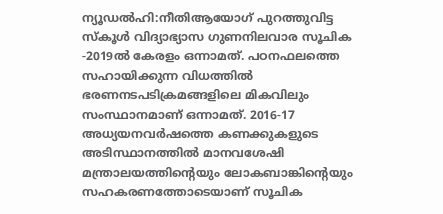ന്യൂഡല്‍ഹി:നീതിആയോഗ് പുറത്തുവിട്ട സ്‌കൂള്‍ വിദ്യാഭ്യാസ ഗുണനിലവാര സൂചിക -2019ല്‍ കേരളം ഒന്നാമത്. പഠനഫലത്തെ സഹായിക്കുന്ന വിധത്തില്‍ ഭരണനടപടിക്രമങ്ങളിലെ മികവിലും സംസ്ഥാനമാണ് ഒന്നാമത്. 2016-17 അധ്യയനവര്‍ഷത്തെ കണക്കുകളുടെ അടിസ്ഥാനത്തില്‍ മാനവശേഷി മന്ത്രാലയത്തിന്റെയും ലോകബാങ്കിന്റെയും സഹകരണത്തോടെയാണ് സൂചിക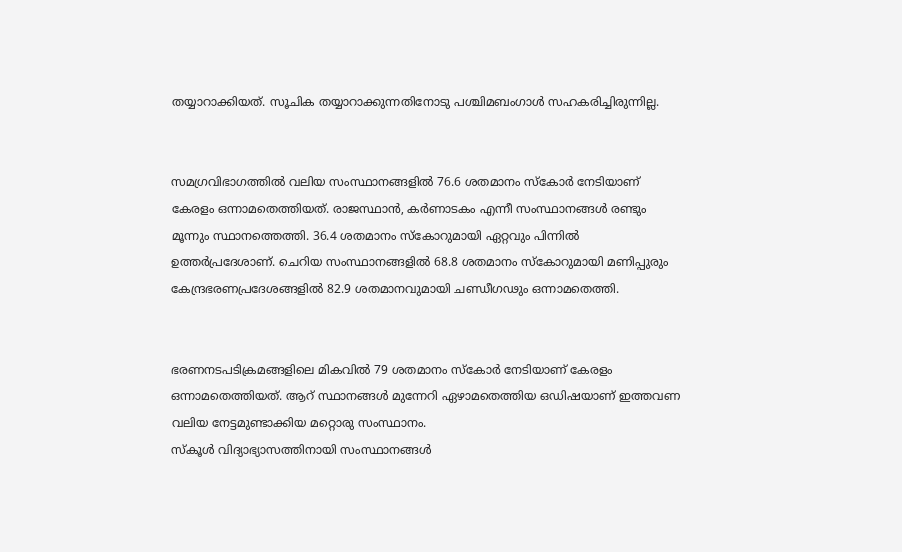തയ്യാറാക്കിയത്. സൂചിക തയ്യാറാക്കുന്നതിനോടു പശ്ചിമബംഗാള്‍ സഹകരിച്ചിരുന്നില്ല.


സമഗ്രവിഭാഗത്തില്‍ വലിയ സംസ്ഥാനങ്ങളില്‍ 76.6 ശതമാനം സ്കോര്‍ നേടിയാണ് കേരളം ഒന്നാമതെത്തിയത്. രാജസ്ഥാന്‍, കര്‍ണാടകം എന്നീ സംസ്ഥാനങ്ങള്‍ രണ്ടും മൂന്നും സ്ഥാനത്തെത്തി. 36.4 ശതമാനം സ്കോറുമായി ഏറ്റവും പിന്നില്‍ ഉത്തര്‍പ്രദേശാണ്. ചെറിയ സംസ്ഥാനങ്ങളില്‍ 68.8 ശതമാനം സ്കോറുമായി മണിപ്പുരും കേന്ദ്രഭരണപ്രദേശങ്ങളില്‍ 82.9 ശതമാനവുമായി ചണ്ഡീഗഢും ഒന്നാമതെത്തി.


ഭരണനടപടിക്രമങ്ങളിലെ മികവില്‍ 79 ശതമാനം സ്കോര്‍ നേടിയാണ് കേരളം ഒന്നാമതെത്തിയത്. ആറ് സ്ഥാനങ്ങള്‍ മുന്നേറി ഏഴാമതെത്തിയ ഒഡിഷയാണ് ഇത്തവണ വലിയ നേട്ടമുണ്ടാക്കിയ മറ്റൊരു സംസ്ഥാനം.
സ്‌കൂള്‍ വിദ്യാഭ്യാസത്തിനായി സംസ്ഥാനങ്ങള്‍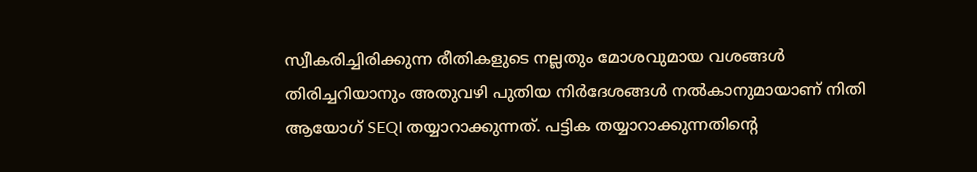സ്വീകരിച്ചിരിക്കുന്ന രീതികളുടെ നല്ലതും മോശവുമായ വശങ്ങള്‍ തിരിച്ചറിയാനും അതുവഴി പുതിയ നിര്‍ദേശങ്ങള്‍ നല്‍കാനുമായാണ് നിതി ആയോഗ് SEQI തയ്യാറാക്കുന്നത്. പട്ടിക തയ്യാറാക്കുന്നതിന്റെ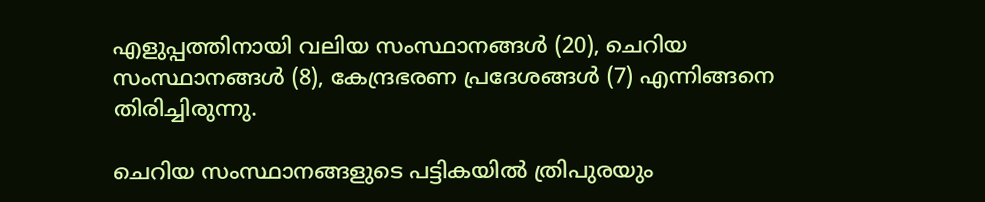എളുപ്പത്തിനായി വലിയ സംസ്ഥാനങ്ങള്‍ (20), ചെറിയ സംസ്ഥാനങ്ങള്‍ (8), കേന്ദ്രഭരണ പ്രദേശങ്ങള്‍ (7) എന്നിങ്ങനെ തിരിച്ചിരുന്നു.

ചെറിയ സംസ്ഥാനങ്ങളുടെ പട്ടികയില്‍ ത്രിപുരയും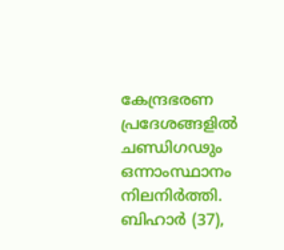കേന്ദ്രഭരണ പ്രദേശങ്ങളില്‍ ചണ്ഡിഗഢും ഒന്നാംസ്ഥാനം നിലനിര്‍ത്തി. ബിഹാര്‍ (37),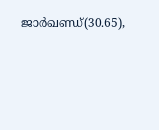ജാര്‍ഖണ്ഡ്‌(30.65),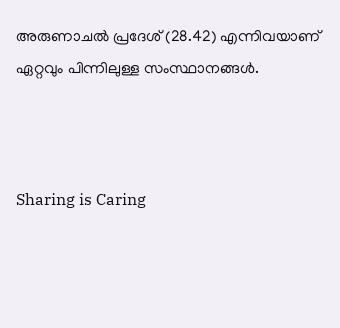അരുണാചല്‍ പ്രദേശ് (28.42) എന്നിവയാണ് ഏറ്റവും പിന്നിലുള്ള സംസ്ഥാനങ്ങള്‍.



Sharing is Caring